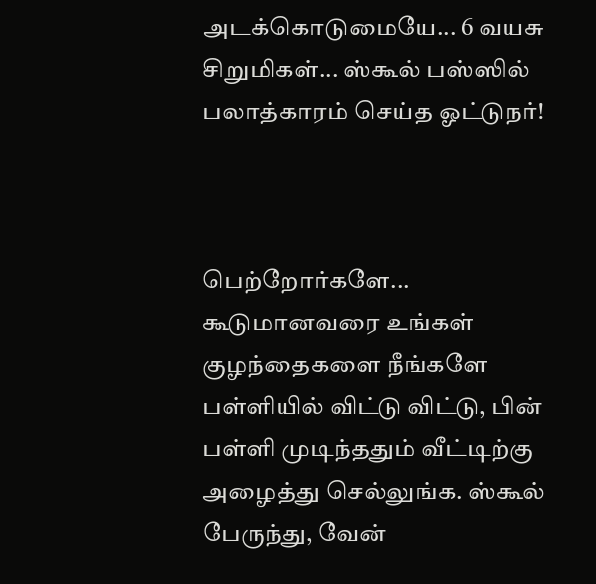அடக்கொடுமையே... 6 வயசு சிறுமிகள்... ஸ்கூல் பஸ்ஸில் பலாத்காரம் செய்த ஓட்டுநர்!



பெற்றோர்களே... கூடுமானவரை உங்கள் குழந்தைகளை நீங்களே பள்ளியில் விட்டு விட்டு, பின் பள்ளி முடிந்ததும் வீட்டிற்கு அழைத்து செல்லுங்க. ஸ்கூல் பேருந்து, வேன்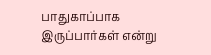பாதுகாப்பாக இருப்பார்கள் என்று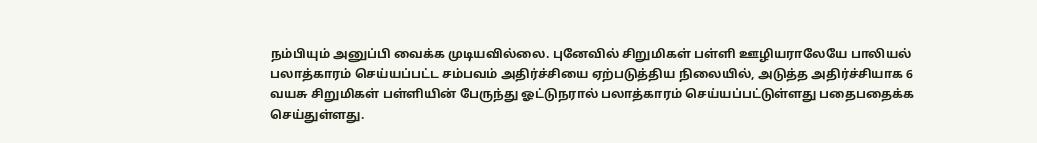நம்பியும் அனுப்பி வைக்க முடியவில்லை. புனேவில் சிறுமிகள் பள்ளி ஊழியராலேயே பாலியல் பலாத்காரம் செய்யப்பட்ட சம்பவம் அதிர்ச்சியை ஏற்படுத்திய நிலையில், அடுத்த அதிர்ச்சியாக 6 வயசு சிறுமிகள் பள்ளியின் பேருந்து ஓட்டுநரால் பலாத்காரம் செய்யப்பட்டுள்ளது பதைபதைக்க செய்துள்ளது.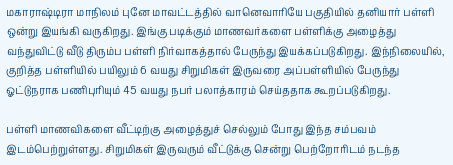மகாராஷ்டிரா மாநிலம் புனே மாவட்டத்தில் வானெவாரியே பகுதியில் தனியார் பள்ளி ஒன்று இயங்கி வருகிறது. இங்கு படிக்கும் மாணவர்களை பள்ளிக்கு அழைத்து வந்துவிட்டு வீடு திரும்ப பள்ளி நிர்வாகத்தால் பேருந்து இயக்கப்படுகிறது. இந்நிலையில், குறித்த பள்ளியில் பயிலும் 6 வயது சிறுமிகள் இருவரை அப்பள்ளியில் பேருந்து ஓட்டுநராக பணிபுரியும் 45 வயது நபர் பலாத்காரம் செய்ததாக கூறப்படுகிறது.

பள்ளி மாணவிகளை வீட்டிற்கு அழைத்துச் செல்லும் போது இந்த சம்பவம் இடம்பெற்றுள்ளது. சிறுமிகள் இருவரும் வீட்டுக்கு சென்று பெற்றோரிடம் நடந்த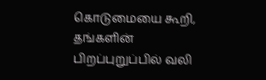கொடுமையை கூறி, தங்களின் பிறப்புறுப்பில் வலி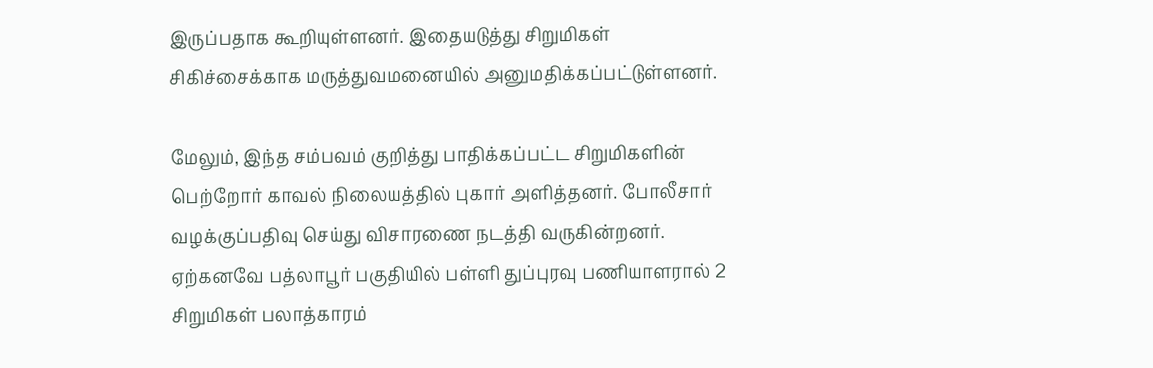இருப்பதாக கூறியுள்ளனர். இதையடுத்து சிறுமிகள் சிகிச்சைக்காக மருத்துவமனையில் அனுமதிக்கப்பட்டுள்ளனர்.

மேலும், இந்த சம்பவம் குறித்து பாதிக்கப்பட்ட சிறுமிகளின் பெற்றோர் காவல் நிலையத்தில் புகார் அளித்தனர். போலீசார் வழக்குப்பதிவு செய்து விசாரணை நடத்தி வருகின்றனர். ஏற்கனவே பத்லாபூர் பகுதியில் பள்ளி துப்புரவு பணியாளரால் 2 சிறுமிகள் பலாத்காரம்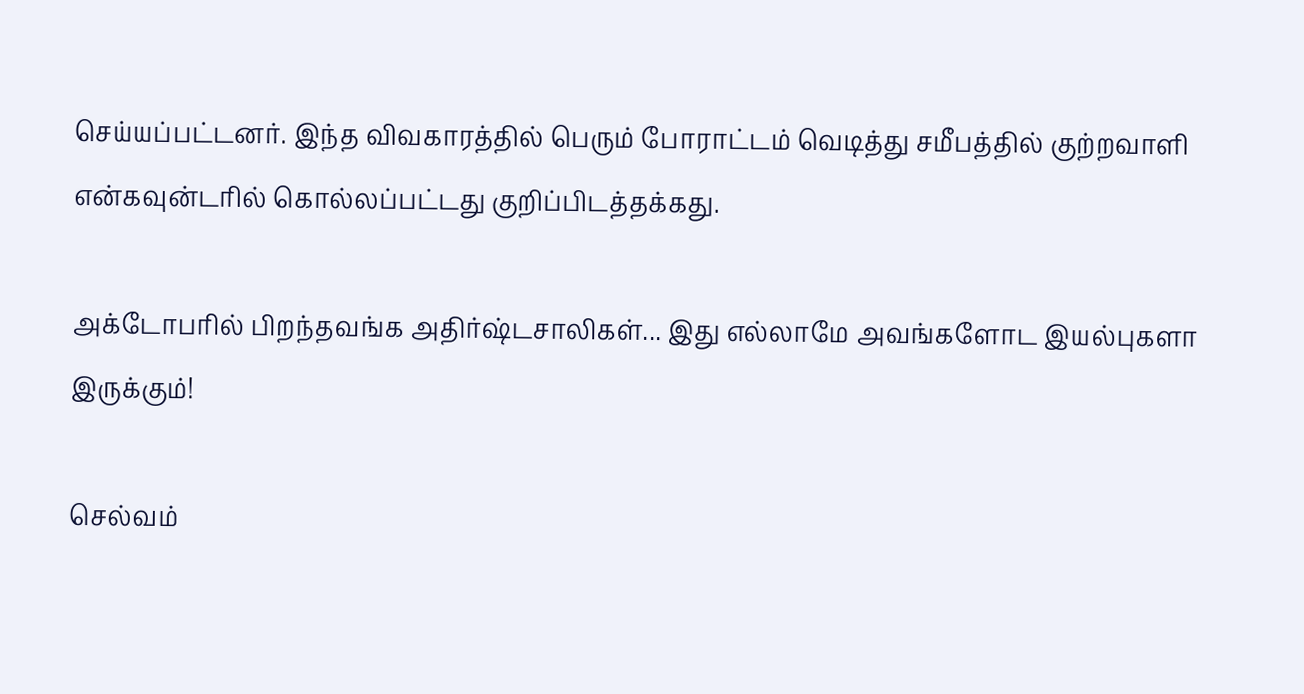செய்யப்பட்டனர். இந்த விவகாரத்தில் பெரும் போராட்டம் வெடித்து சமீபத்தில் குற்றவாளி என்கவுன்டரில் கொல்லப்பட்டது குறிப்பிடத்தக்கது.

அக்டோபரில் பிறந்தவங்க அதிர்ஷ்டசாலிகள்... இது எல்லாமே அவங்களோட இயல்புகளா இருக்கும்!

செல்வம்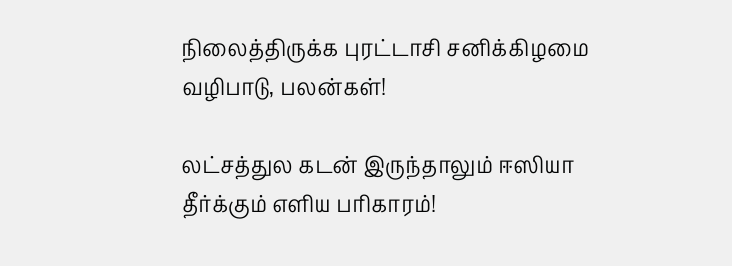நிலைத்திருக்க புரட்டாசி சனிக்கிழமை வழிபாடு, பலன்கள்!

லட்சத்துல கடன் இருந்தாலும் ஈஸியா தீர்க்கும் எளிய பரிகாரம்!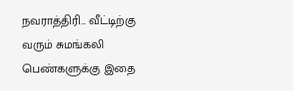நவராத்திரி... வீட்டிற்கு வரும் சுமங்கலி பெண்களுக்கு இதை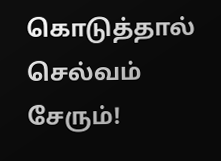கொடுத்தால் செல்வம் சேரும்!